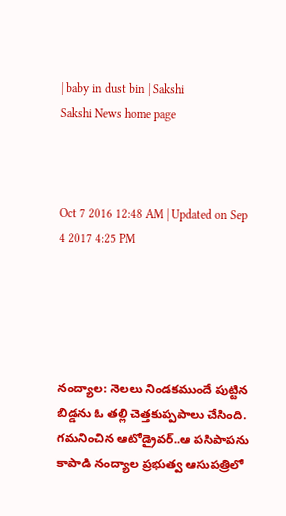| baby in dust bin | Sakshi
Sakshi News home page



Oct 7 2016 12:48 AM | Updated on Sep 4 2017 4:25 PM





నంద్యాల: నెలలు నిండకముందే పుట్టిన బిడ్డను ఓ తల్లి చెత్తకుప్పపాలు చేసింది. గమనించిన ఆటోడ్రైవర్‌..ఆ పసిపాపను కాపాడి నంద్యాల ప్రభుత్వ ఆసుపత్రిలో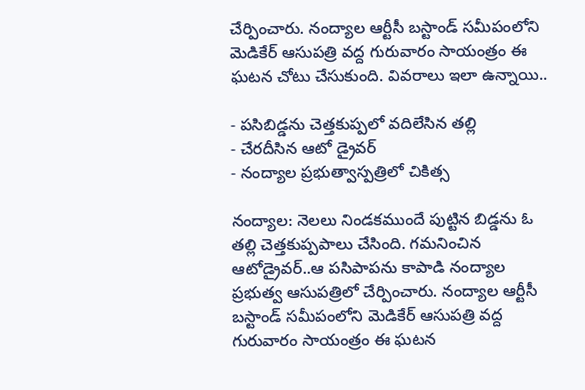చేర్పించారు. నంద్యాల ఆర్టీసీ బస్టాండ్‌ సమీపంలోని మెడికేర్‌ ఆసుపత్రి వద్ద గురువారం సాయంత్రం ఈ ఘటన చోటు చేసుకుంది. వివరాలు ఇలా ఉన్నాయి..

- పసిబిడ్డను చెత్తకుప్పలో వదిలేసిన తల్లి
- చేరదీసిన ఆటో డ్రైవర్‌
- నంద్యాల ప్రభుత్వాస్పత్రిలో చికిత్స

నంద్యాల: నెలలు నిండకముందే పుట్టిన బిడ్డను ఓ తల్లి చెత్తకుప్పపాలు చేసింది. గమనించిన ఆటోడ్రైవర్‌..ఆ పసిపాపను కాపాడి నంద్యాల ప్రభుత్వ ఆసుపత్రిలో చేర్పించారు. నంద్యాల ఆర్టీసీ బస్టాండ్‌ సమీపంలోని మెడికేర్‌ ఆసుపత్రి వద్ద గురువారం సాయంత్రం ఈ ఘటన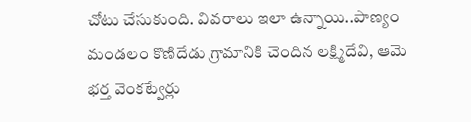చోటు చేసుకుంది. వివరాలు ఇలా ఉన్నాయి..పాణ్యం మండలం కొణిదేడు గ్రామానికి చెందిన లక్ష్మిదేవి, ఆమె భర్త వెంకట్వేర్లు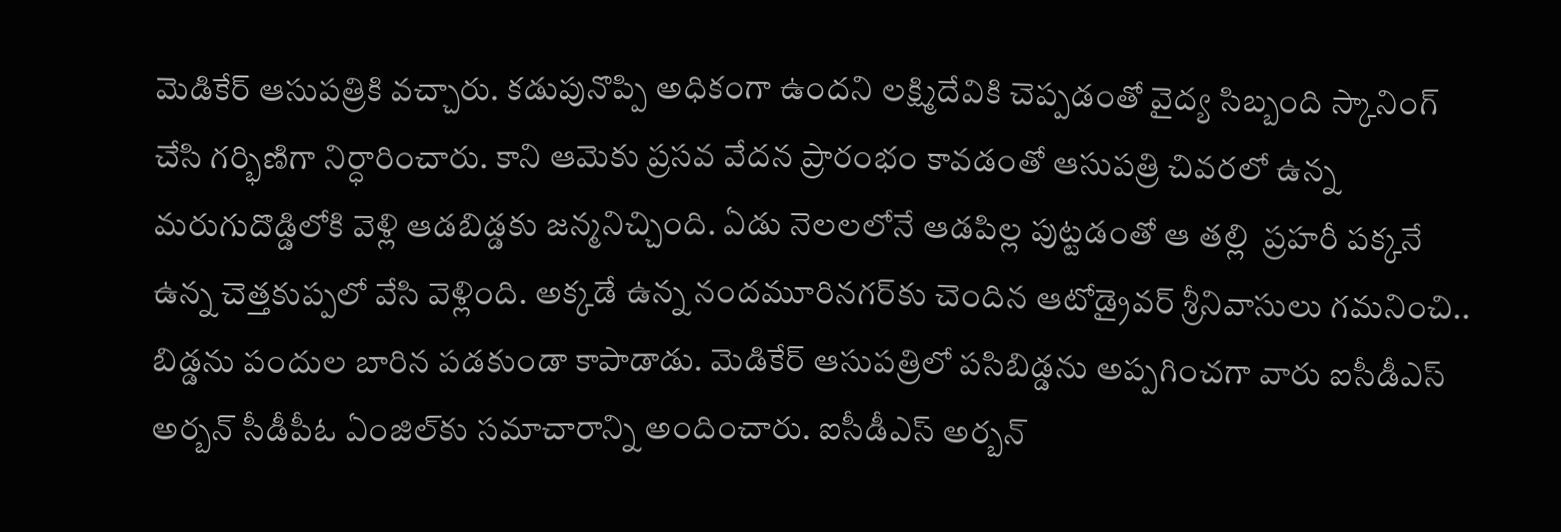మెడికేర్‌ ఆసుపత్రికి వచ్చారు. కడుపునొప్పి అధికంగా ఉందని లక్ష్మిదేవికి చెప్పడంతో వైద్య సిబ్బంది స్కానింగ్‌ చేసి గర్భిణిగా నిర్ధారించారు. కాని ఆమెకు ప్రసవ వేదన ప్రారంభం కావడంతో ఆసుపత్రి చివరలో ఉన్న మరుగుదొడ్డిలోకి వెళ్లి ఆడబిడ్డకు జన్మనిచ్చింది. ఏడు నెలలలోనే ఆడపిల్ల పుట్టడంతో ఆ తల్లి  ప్రహరీ పక్కనే ఉన్న చెత్తకుప్పలో వేసి వెళ్లింది. అక్కడే ఉన్న నందమూరినగర్‌కు చెందిన ఆటోడ్రైవర్‌ శ్రీనివాసులు గమనించి.. బిడ్డను పందుల బారిన పడకుండా కాపాడాడు. మెడికేర్‌ ఆసుపత్రిలో పసిబిడ్డను అప్పగించగా వారు ఐసీడీఎస్‌ అర్బన్‌ సీడీపీఓ ఏంజిల్‌కు సమాచారాన్ని అందించారు. ఐసీడీఎస్‌ అర్బన్‌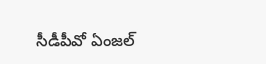సీడీపీవో ఏంజల్‌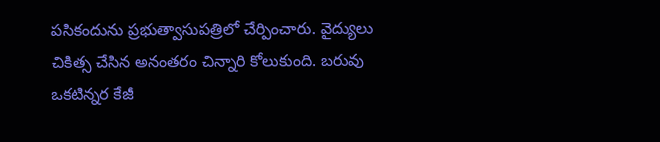పసికందును ప్రభుత్వాసుపత్రిలో చేర్పించారు. వైద్యులు చికిత్స చేసిన అనంతరం చిన్నారి కోలుకుంది. బరువు ఒకటిన్నర కేజీ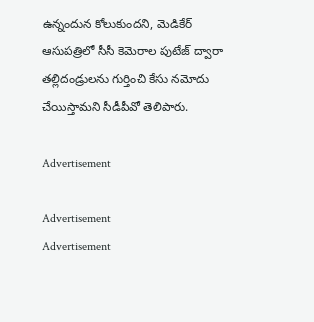ఉన్నందున కోలుకుందని, మెడికేర్‌ ఆసుపత్రిలో సీసీ కెమెరాల పుటేజ్‌ ద్వారా తల్లిదండ్రులను గుర్తించి కేసు నమోదు చేయిస్తామని సీడీపీవో తెలిపారు.

Advertisement

Advertisement
Advertisement